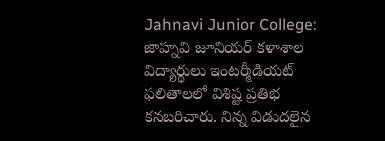Jahnavi Junior College: జాహ్నవి జూనియర్ కళాశాల విద్యార్థులు ఇంటర్మీడియట్ ఫలితాలలో విశిష్ట ప్రతిభ కనబరిచారు. నిన్న విడుదలైన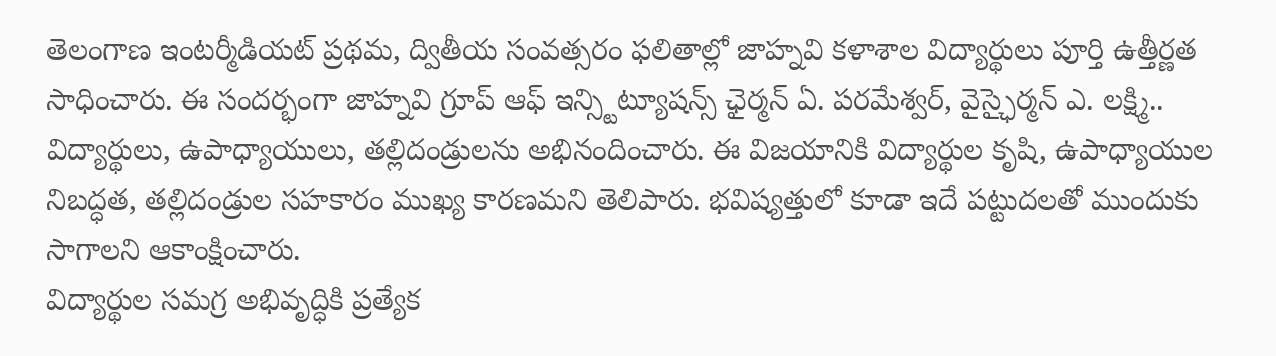తెలంగాణ ఇంటర్మీడియట్ ప్రథమ, ద్వితీయ సంవత్సరం ఫలితాల్లో జాహ్నవి కళాశాల విద్యార్థులు పూర్తి ఉత్తీర్ణత సాధించారు. ఈ సందర్భంగా జాహ్నవి గ్రూప్ ఆఫ్ ఇన్స్టిట్యూషన్స్ ఛైర్మన్ ఏ. పరమేశ్వర్, వైస్ఛైర్మన్ ఎ. లక్ష్మి.. విద్యార్థులు, ఉపాధ్యాయులు, తల్లిదండ్రులను అభినందించారు. ఈ విజయానికి విద్యార్థుల కృషి, ఉపాధ్యాయుల నిబద్ధత, తల్లిదండ్రుల సహకారం ముఖ్య కారణమని తెలిపారు. భవిష్యత్తులో కూడా ఇదే పట్టుదలతో ముందుకు సాగాలని ఆకాంక్షించారు.
విద్యార్థుల సమగ్ర అభివృద్ధికి ప్రత్యేక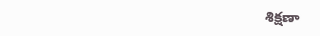శిక్షణా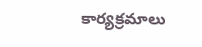కార్యక్రమాలు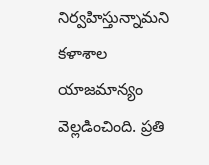నిర్వహిస్తున్నామని కళాశాల యాజమాన్యం వెల్లడించింది. ప్రతి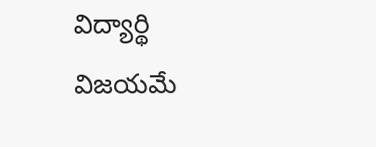విద్యార్థి విజయమే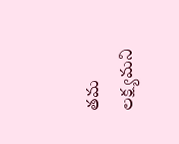తమ లక్ష్యమని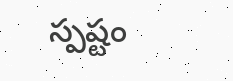స్పష్టం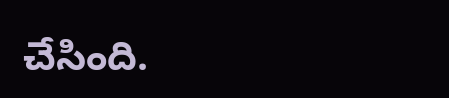చేసింది.